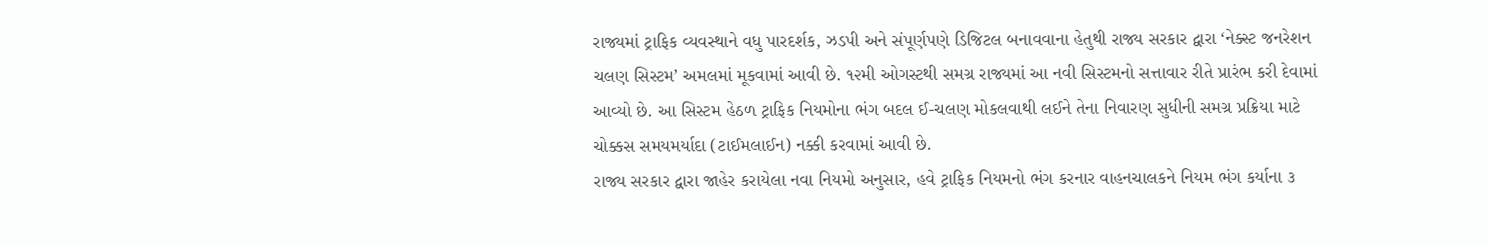રાજ્યમાં ટ્રાફિક વ્યવસ્થાને વધુ પારદર્શક, ઝડપી અને સંપૂર્ણપણે ડિજિટલ બનાવવાના હેતુથી રાજ્ય સરકાર દ્વારા ‘નેક્સ્ટ જનરેશન ચલણ સિસ્ટમ’ અમલમાં મૂકવામાં આવી છે. ૧૨મી ઓગસ્ટથી સમગ્ર રાજ્યમાં આ નવી સિસ્ટમનો સત્તાવાર રીતે પ્રારંભ કરી દેવામાં આવ્યો છે. આ સિસ્ટમ હેઠળ ટ્રાફિક નિયમોના ભંગ બદલ ઈ-ચલણ મોકલવાથી લઈને તેના નિવારણ સુધીની સમગ્ર પ્રક્રિયા માટે ચોક્કસ સમયમર્યાદા (ટાઈમલાઈન) નક્કી કરવામાં આવી છે.
રાજ્ય સરકાર દ્વારા જાહેર કરાયેલા નવા નિયમો અનુસાર, હવે ટ્રાફિક નિયમનો ભંગ કરનાર વાહનચાલકને નિયમ ભંગ કર્યાના ૩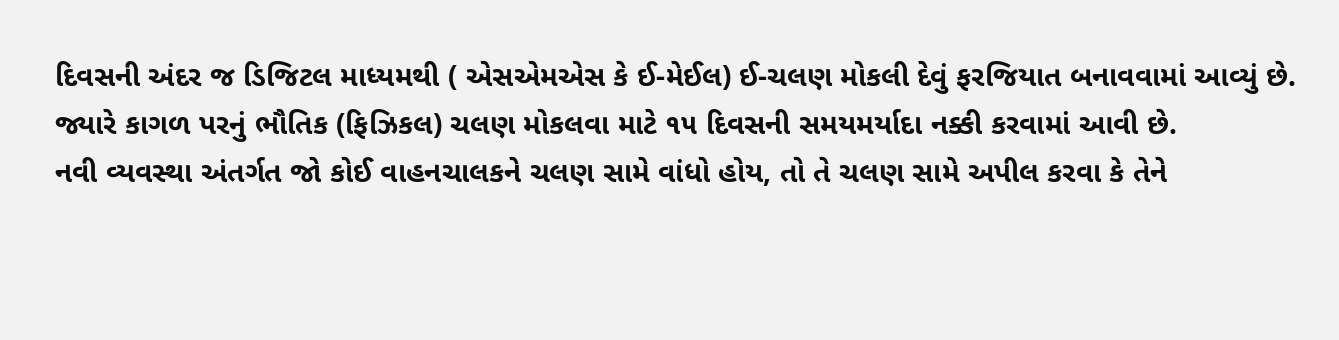દિવસની અંદર જ ડિજિટલ માધ્યમથી ( એસએમએસ કે ઈ-મેઈલ) ઈ-ચલણ મોકલી દેવું ફરજિયાત બનાવવામાં આવ્યું છે. જ્યારે કાગળ પરનું ભૌતિક (ફિઝિકલ) ચલણ મોકલવા માટે ૧૫ દિવસની સમયમર્યાદા નક્કી કરવામાં આવી છે.
નવી વ્યવસ્થા અંતર્ગત જો કોઈ વાહનચાલકને ચલણ સામે વાંધો હોય, તો તે ચલણ સામે અપીલ કરવા કે તેને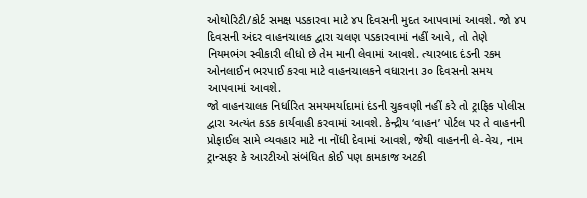ઓથોરિટી/કોર્ટ સમક્ષ પડકારવા માટે ૪૫ દિવસની મુદત આપવામાં આવશે. જો ૪૫ દિવસની અંદર વાહનચાલક દ્વારા ચલણ પડકારવામાં નહીં આવે, તો તેણે નિયમભંગ સ્વીકારી લીધો છે તેમ માની લેવામાં આવશે. ત્યારબાદ દંડની રકમ ઓનલાઈન ભરપાઈ કરવા માટે વાહનચાલકને વધારાના ૩૦ દિવસનો સમય આપવામાં આવશે.
જો વાહનચાલક નિર્ધારિત સમયમર્યાદામાં દંડની ચુકવણી નહીં કરે તો ટ્રાફિક પોલીસ દ્વારા અત્યંત કડક કાર્યવાહી કરવામાં આવશે. કેન્દ્રીય ‘વાહન’ પોર્ટલ પર તે વાહનની પ્રોફાઈલ સામે વ્યવહાર માટે ના નોંધી દેવામાં આવશે, જેથી વાહનની લે-વેચ, નામ ટ્રાન્સફર કે આરટીઓ સંબંધિત કોઈ પણ કામકાજ અટકી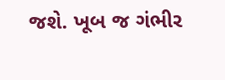જશે. ખૂબ જ ગંભીર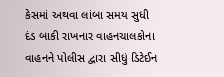કેસમાં અથવા લાંબા સમય સુધી દંડ બાકી રાખનાર વાહનચાલકોના વાહનને પોલીસ દ્વારા સીધું ડિટેઈન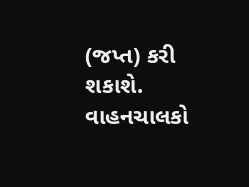(જપ્ત) કરી શકાશે.
વાહનચાલકો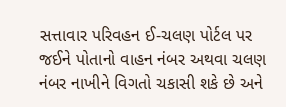સત્તાવાર પરિવહન ઈ-ચલણ પોર્ટલ પર જઈને પોતાનો વાહન નંબર અથવા ચલણ નંબર નાખીને વિગતો ચકાસી શકે છે અને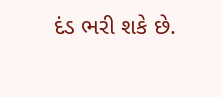દંડ ભરી શકે છે.